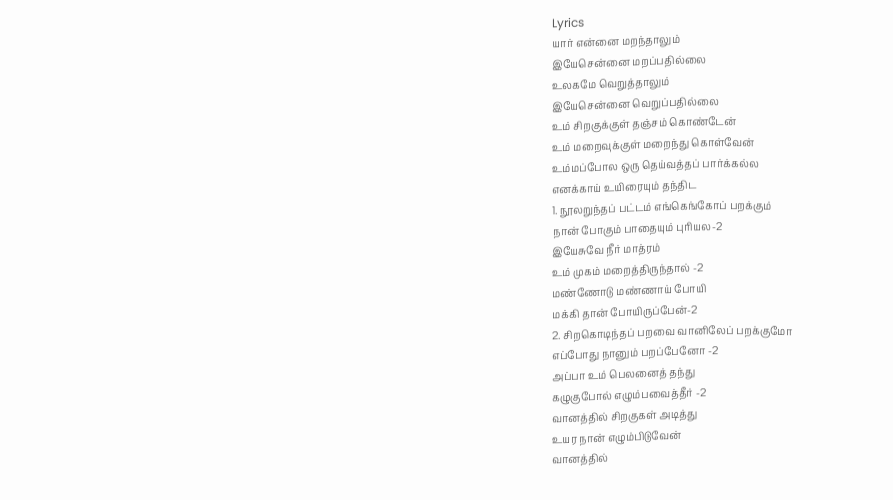Lyrics
யார் என்னை மறந்தாலும்
இயேசென்னை மறப்பதில்லை
உலகமே வெறுத்தாலும்
இயேசென்னை வெறுப்பதில்லை
உம் சிறகுக்குள் தஞ்சம் கொண்டேன்
உம் மறைவுக்குள் மறைந்து கொள்வேன்
உம்மப்போல ஒரு தெய்வத்தப் பார்க்கல்ல
எனக்காய் உயிரையும் தந்திட
1. நூலறுந்தப் பட்டம் எங்கெங்கோப் பறக்கும்
நான் போகும் பாதையும் புரியல-2
இயேசுவே நீர் மாத்ரம்
உம் முகம் மறைத்திருந்தால் -2
மண்ணோடு மண்ணாய் போயி
மக்கி தான் போயிருப்பேன்-2
2. சிறகொடிந்தப் பறவை வானிலேப் பறக்குமோ
எப்போது நானும் பறப்பேனோ -2
அப்பா உம் பெலனைத் தந்து
கழுகுபோல் எழும்பவைத்தீர் -2
வானத்தில் சிறகுகள் அடித்து
உயர நான் எழும்பிடுவேன்
வானத்தில்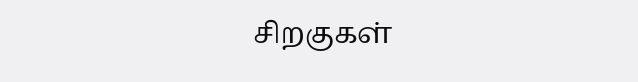சிறகுகள்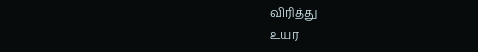விரித்து
உயர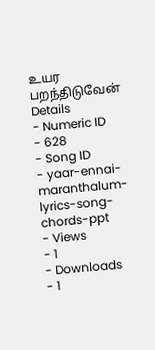உயர பறந்திடுவேன்
Details
- Numeric ID
- 628
- Song ID
- yaar-ennai-maranthalum-lyrics-song-chords-ppt
- Views
- 1
- Downloads
- 1